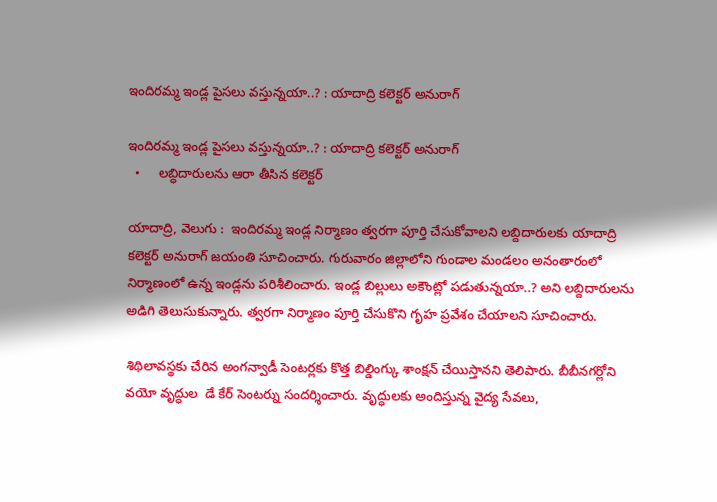ఇందిరమ్మ ఇండ్ల పైసలు వస్తున్నయా..? : యాదాద్రి కలెక్టర్ అనురాగ్

ఇందిరమ్మ ఇండ్ల పైసలు వస్తున్నయా..? : యాదాద్రి కలెక్టర్ అనురాగ్
  •     లబ్ధిదారులను ఆరా తీసిన కలెక్టర్

యాదాద్రి, వెలుగు :  ఇందిరమ్మ ఇండ్ల నిర్మాణం త్వరగా పూర్తి చేసుకోవాలని లబ్దిదారులకు యాదాద్రి కలెక్టర్ అనురాగ్ జయంతి సూచించారు. గురువారం జిల్లాలోని గుండాల మండలం అనంతారంలో నిర్మాణంలో ఉన్న ఇండ్లను పరిశీలించారు. ఇండ్ల బిల్లులు అకౌంట్లో పడుతున్నయా..? అని లబ్దిదారులను అడిగి తెలుసుకున్నారు. త్వరగా నిర్మాణం పూర్తి చేసుకొని గృహ ప్రవేశం చేయాలని సూచించారు.

శిథిలావస్థకు చేరిన అంగన్వాడీ సెంటర్లకు కొత్త బిల్డింగ్కు శాంక్షన్ చేయిస్తానని తెలిపారు. బీబీనగర్లోని వయో వృద్ధుల  డే కేర్ సెంటర్ను సందర్శించారు. వృద్ధులకు అందిస్తున్న వైద్య సేవలు,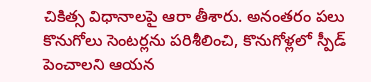చికిత్స విధానాలపై ఆరా తీశారు. అనంతరం పలు కొనుగోలు సెంటర్లను పరిశీలించి, కొనుగోళ్లలో స్పీడ్ పెంచాలని ఆయన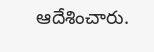ఆదేశించారు.